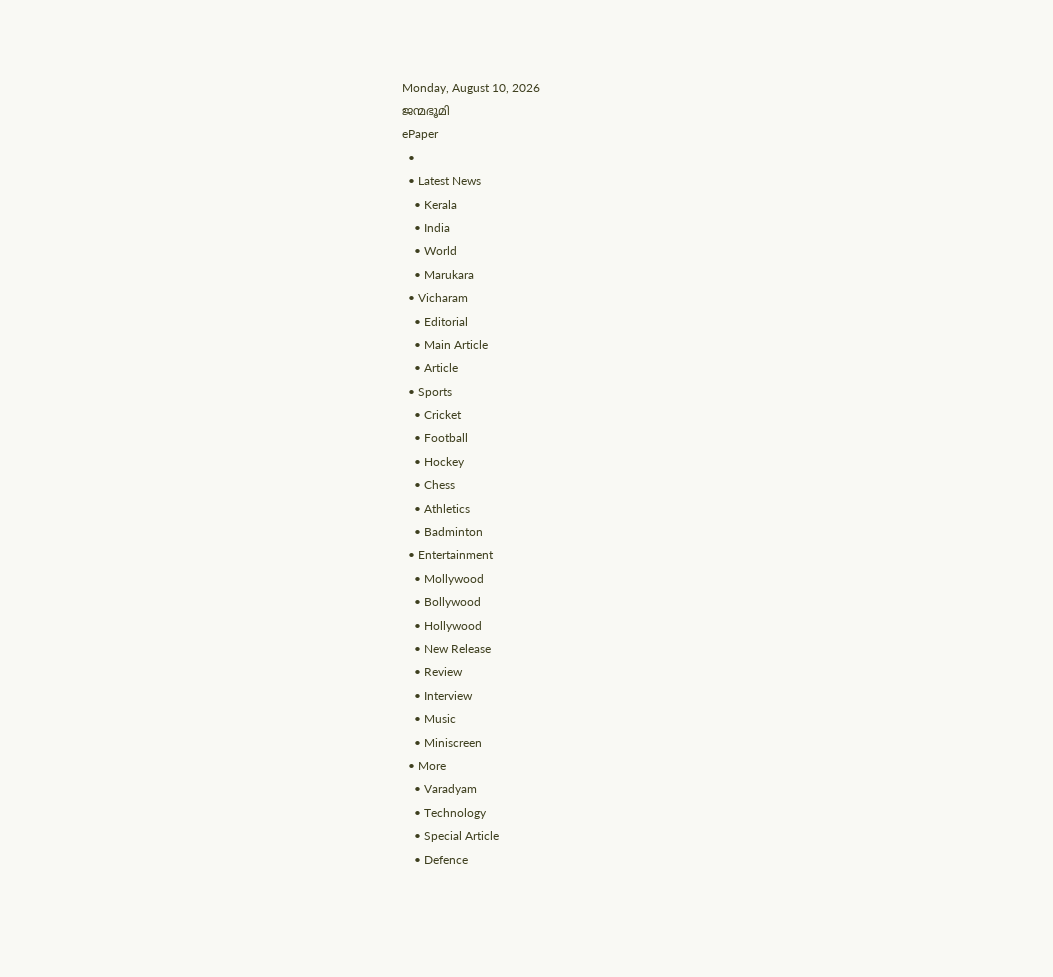Monday, August 10, 2026
ജന്മഭൂമി
ePaper
  •
  • Latest News
    • Kerala
    • India
    • World
    • Marukara
  • Vicharam
    • Editorial
    • Main Article
    • Article
  • Sports
    • Cricket
    • Football
    • Hockey
    • Chess
    • Athletics
    • Badminton
  • Entertainment
    • Mollywood
    • Bollywood
    • Hollywood
    • New Release
    • Review
    • Interview
    • Music
    • Miniscreen
  • More
    • Varadyam
    • Technology
    • Special Article
    • Defence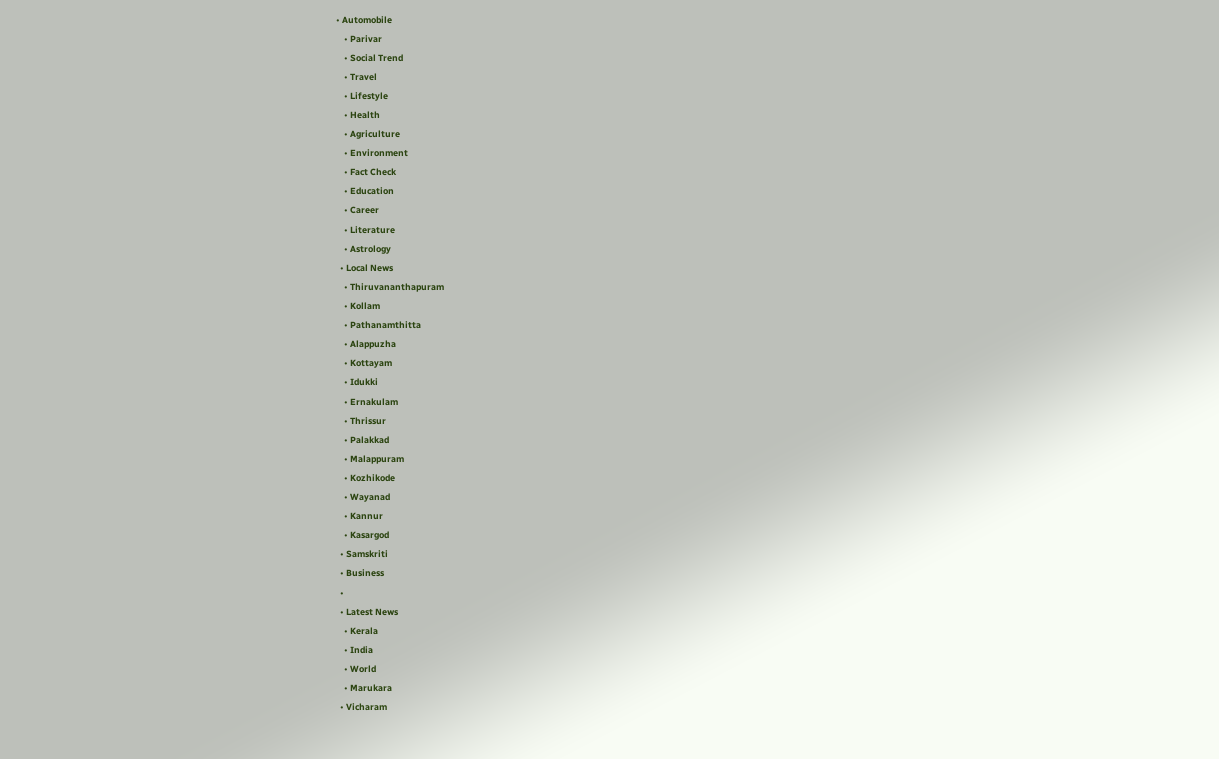• Automobile
    • Parivar
    • Social Trend
    • Travel
    • Lifestyle
    • Health
    • Agriculture
    • Environment
    • Fact Check
    • Education
    • Career
    • Literature
    • Astrology
  • Local News
    • Thiruvananthapuram
    • Kollam
    • Pathanamthitta
    • Alappuzha
    • Kottayam
    • Idukki
    • Ernakulam
    • Thrissur
    • Palakkad
    • Malappuram
    • Kozhikode
    • Wayanad
    • Kannur
    • Kasargod
  • Samskriti
  • Business
  •
  • Latest News
    • Kerala
    • India
    • World
    • Marukara
  • Vicharam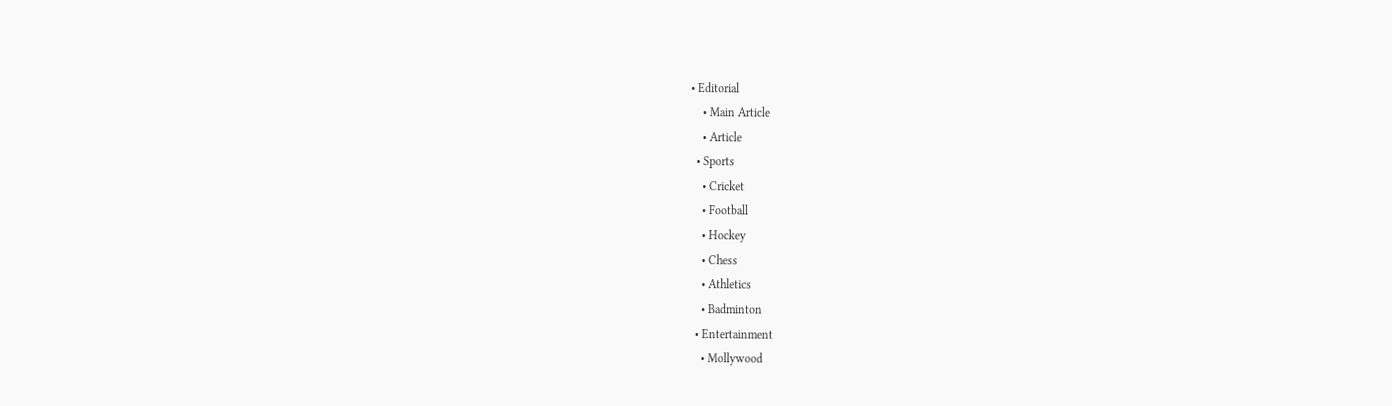• Editorial
    • Main Article
    • Article
  • Sports
    • Cricket
    • Football
    • Hockey
    • Chess
    • Athletics
    • Badminton
  • Entertainment
    • Mollywood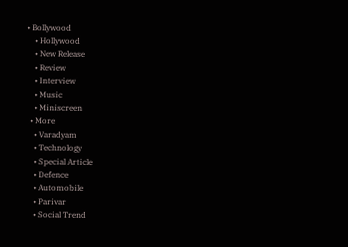• Bollywood
    • Hollywood
    • New Release
    • Review
    • Interview
    • Music
    • Miniscreen
  • More
    • Varadyam
    • Technology
    • Special Article
    • Defence
    • Automobile
    • Parivar
    • Social Trend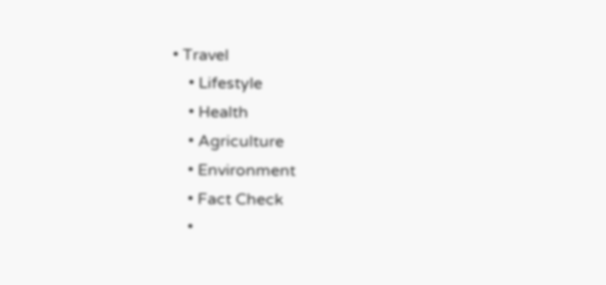• Travel
    • Lifestyle
    • Health
    • Agriculture
    • Environment
    • Fact Check
    •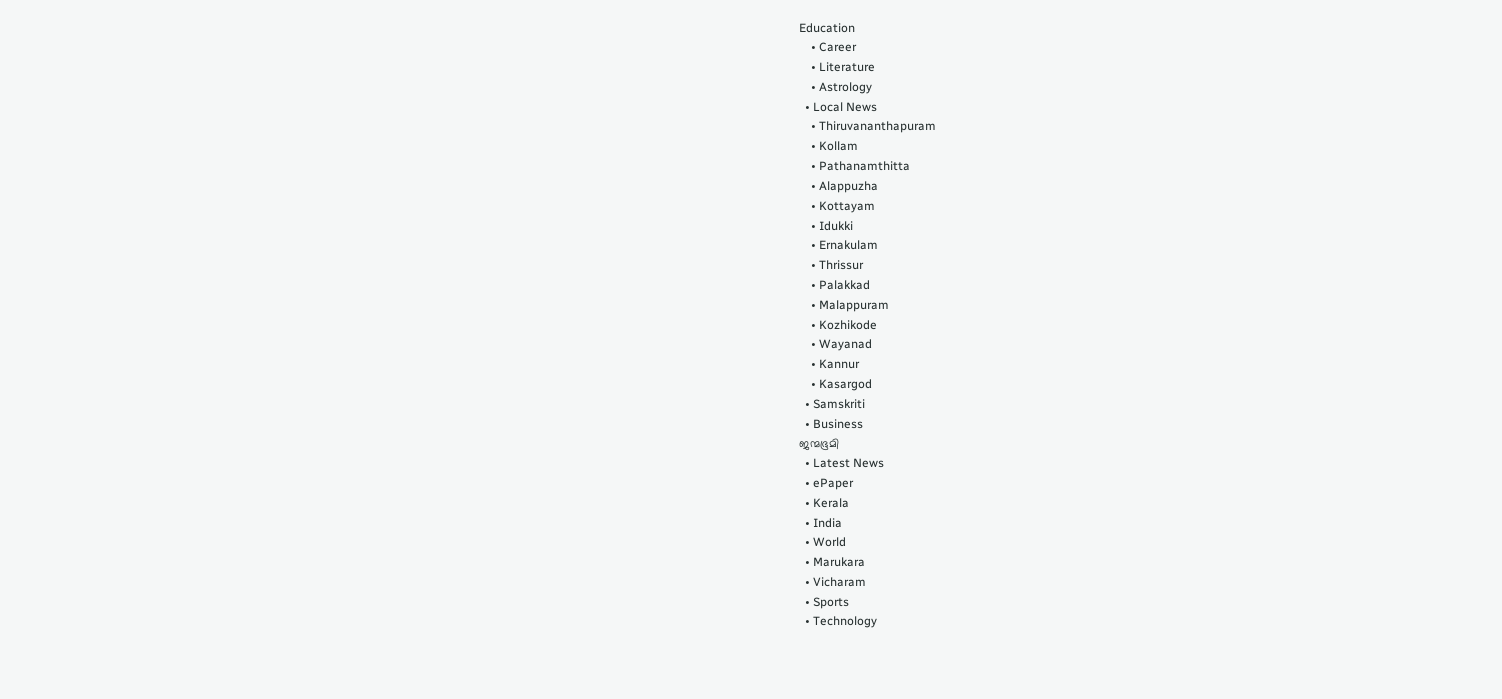Education
    • Career
    • Literature
    • Astrology
  • Local News
    • Thiruvananthapuram
    • Kollam
    • Pathanamthitta
    • Alappuzha
    • Kottayam
    • Idukki
    • Ernakulam
    • Thrissur
    • Palakkad
    • Malappuram
    • Kozhikode
    • Wayanad
    • Kannur
    • Kasargod
  • Samskriti
  • Business
ജന്മഭൂമി
  • Latest News
  • ePaper
  • Kerala
  • India
  • World
  • Marukara
  • Vicharam
  • Sports
  • Technology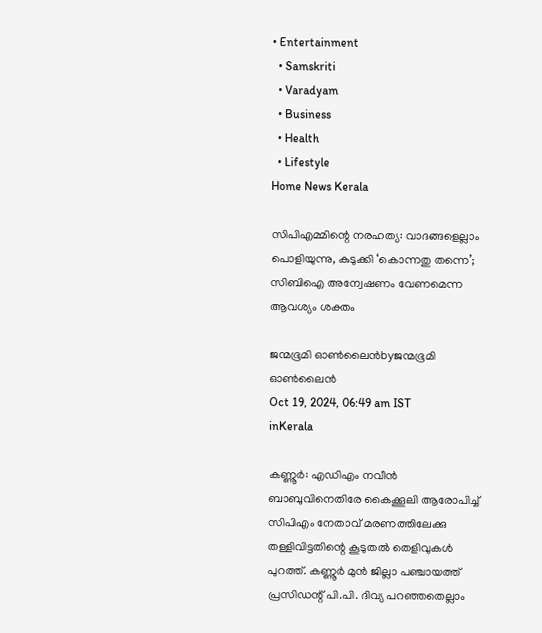• Entertainment
  • Samskriti
  • Varadyam
  • Business
  • Health
  • Lifestyle
Home News Kerala

സിപിഎമ്മിന്റെ നരഹത്യ: വാദങ്ങളെല്ലാം പൊളിയുന്നു, കുടുക്കി ‘കൊന്നതു തന്നെ’; സിബിഐ അന്വേഷണം വേണമെന്ന ആവശ്യം ശക്തം

ജന്മഭൂമി ഓണ്‍ലൈന്‍byജന്മഭൂമി ഓണ്‍ലൈന്‍
Oct 19, 2024, 06:49 am IST
inKerala

കണ്ണൂര്‍: എഡിഎം നവീന്‍ ബാബുവിനെതിരേ കൈക്കൂലി ആരോപിച്ച് സിപിഎം നേതാവ് മരണത്തിലേക്കു തള്ളിവിട്ടതിന്റെ കൂടുതല്‍ തെളിവുകള്‍ പുറത്ത്. കണ്ണൂര്‍ മുന്‍ ജില്ലാ പഞ്ചായത്ത് പ്രസിഡന്റ് പി.പി. ദിവ്യ പറഞ്ഞതെല്ലാം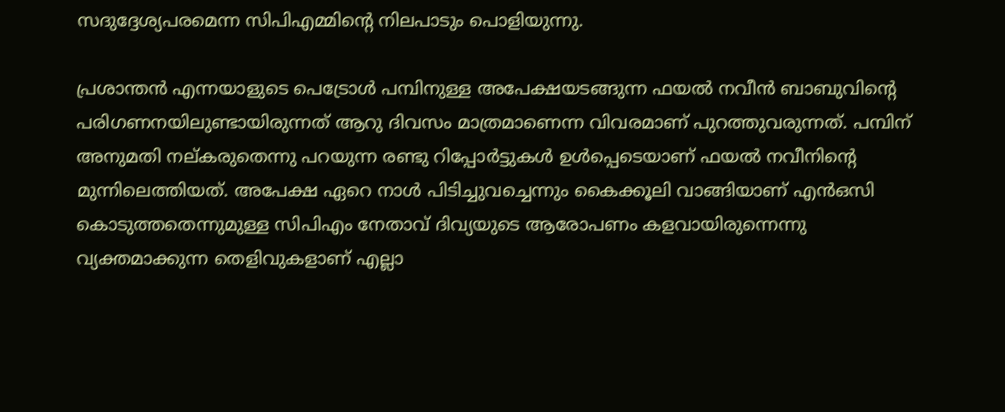സദുദ്ദേശ്യപരമെന്ന സിപിഎമ്മിന്റെ നിലപാടും പൊളിയുന്നു.

പ്രശാന്തന്‍ എന്നയാളുടെ പെട്രോള്‍ പമ്പിനുള്ള അപേക്ഷയടങ്ങുന്ന ഫയല്‍ നവീന്‍ ബാബുവിന്റെ പരിഗണനയിലുണ്ടായിരുന്നത് ആറു ദിവസം മാത്രമാണെന്ന വിവരമാണ് പുറത്തുവരുന്നത്. പമ്പിന് അനുമതി നല്കരുതെന്നു പറയുന്ന രണ്ടു റിപ്പോര്‍ട്ടുകള്‍ ഉള്‍പ്പെടെയാണ് ഫയല്‍ നവീനിന്റെ മുന്നിലെത്തിയത്. അപേക്ഷ ഏറെ നാള്‍ പിടിച്ചുവച്ചെന്നും കൈക്കൂലി വാങ്ങിയാണ് എന്‍ഒസി കൊടുത്തതെന്നുമുള്ള സിപിഎം നേതാവ് ദിവ്യയുടെ ആരോപണം കളവായിരുന്നെന്നു വ്യക്തമാക്കുന്ന തെളിവുകളാണ് എല്ലാ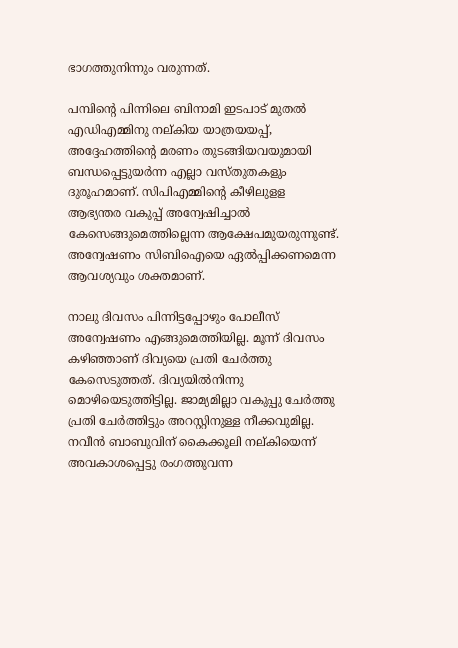ഭാഗത്തുനിന്നും വരുന്നത്.

പമ്പിന്റെ പിന്നിലെ ബിനാമി ഇടപാട് മുതല്‍ എഡിഎമ്മിനു നല്കിയ യാത്രയയപ്പ്, അദ്ദേഹത്തിന്റെ മരണം തുടങ്ങിയവയുമായി ബന്ധപ്പെട്ടുയര്‍ന്ന എല്ലാ വസ്തുതകളും ദുരൂഹമാണ്. സിപിഎമ്മിന്റെ കീഴിലുളള ആഭ്യന്തര വകുപ്പ് അന്വേഷിച്ചാല്‍ കേസെങ്ങുമെത്തില്ലെന്ന ആക്ഷേപമുയരുന്നുണ്ട്. അന്വേഷണം സിബിഐയെ ഏല്‍പ്പിക്കണമെന്ന ആവശ്യവും ശക്തമാണ്.

നാലു ദിവസം പിന്നിട്ടപ്പോഴും പോലീസ് അന്വേഷണം എങ്ങുമെത്തിയില്ല. മൂന്ന് ദിവസം കഴിഞ്ഞാണ് ദിവ്യയെ പ്രതി ചേര്‍ത്തു കേസെടുത്തത്. ദിവ്യയില്‍നിന്നു മൊഴിയെടുത്തിട്ടില്ല. ജാമ്യമില്ലാ വകുപ്പു ചേര്‍ത്തു പ്രതി ചേര്‍ത്തിട്ടും അറസ്റ്റിനുള്ള നീക്കവുമില്ല. നവീന്‍ ബാബുവിന് കൈക്കൂലി നല്കിയെന്ന് അവകാശപ്പെട്ടു രംഗത്തുവന്ന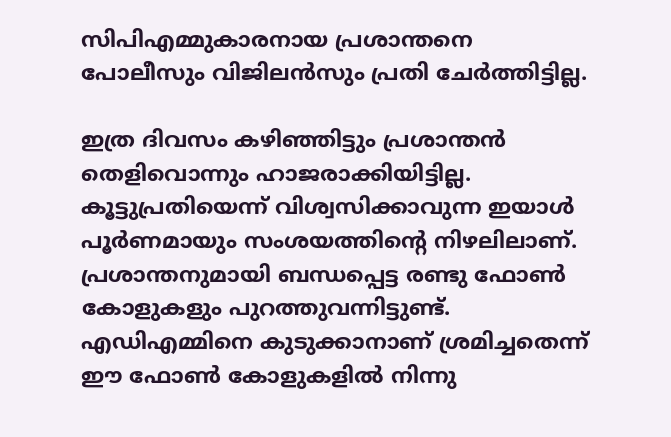സിപിഎമ്മുകാരനായ പ്രശാന്തനെ പോലീസും വിജിലന്‍സും പ്രതി ചേര്‍ത്തിട്ടില്ല.

ഇത്ര ദിവസം കഴിഞ്ഞിട്ടും പ്രശാന്തന്‍ തെളിവൊന്നും ഹാജരാക്കിയിട്ടില്ല. കൂട്ടുപ്രതിയെന്ന് വിശ്വസിക്കാവുന്ന ഇയാള്‍ പൂര്‍ണമായും സംശയത്തിന്റെ നിഴലിലാണ്. പ്രശാന്തനുമായി ബന്ധപ്പെട്ട രണ്ടു ഫോണ്‍ കോളുകളും പുറത്തുവന്നിട്ടുണ്ട്. എഡിഎമ്മിനെ കുടുക്കാനാണ് ശ്രമിച്ചതെന്ന് ഈ ഫോണ്‍ കോളുകളില്‍ നിന്നു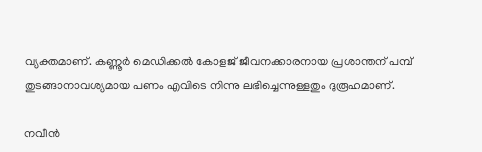വ്യക്തമാണ്. കണ്ണൂര്‍ മെഡിക്കല്‍ കോളജ് ജീവനക്കാരനായ പ്രശാന്തന് പമ്പ് തുടങ്ങാനാവശ്യമായ പണം എവിടെ നിന്നു ലഭിച്ചെന്നുള്ളതും ദുരൂഹമാണ്.

നവീന്‍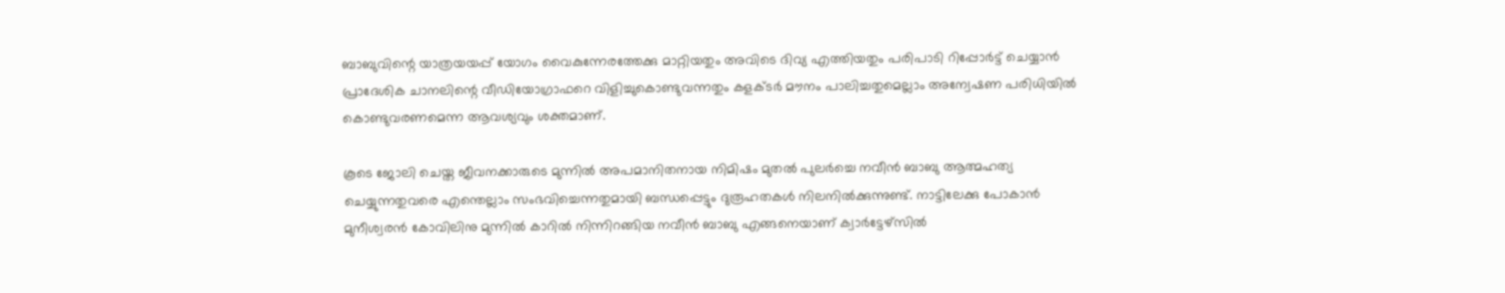ബാബുവിന്റെ യാത്രയയപ്പ് യോഗം വൈകുന്നേരത്തേക്കു മാറ്റിയതും അവിടെ ദിവ്യ എത്തിയതും പരിപാടി റിപ്പോര്‍ട്ട് ചെയ്യാന്‍ പ്രാദേശിക ചാനലിന്റെ വീഡിയോഗ്രാഫറെ വിളിച്ചുകൊണ്ടുവന്നതും കളക്ടര്‍ മൗനം പാലിച്ചതുമെല്ലാം അന്വേഷണ പരിധിയില്‍ കൊണ്ടുവരണമെന്ന ആവശ്യവും ശക്തമാണ്.

കൂടെ ജോലി ചെയ്ത ജീവനക്കാരുടെ മുന്നില്‍ അപമാനിതനായ നിമിഷം മുതല്‍ പുലര്‍ച്ചെ നവീന്‍ ബാബു ആത്മഹത്യ ചെയ്യുന്നതുവരെ എന്തെല്ലാം സംഭവിച്ചെന്നതുമായി ബന്ധപ്പെട്ടും ദുരൂഹതകള്‍ നിലനില്‍ക്കുന്നുണ്ട്. നാട്ടിലേക്കു പോകാന്‍ മുനീശ്വരന്‍ കോവിലിനു മുന്നില്‍ കാറില്‍ നിന്നിറങ്ങിയ നവീന്‍ ബാബു എങ്ങനെയാണ് ക്വാര്‍ട്ടേഴ്‌സില്‍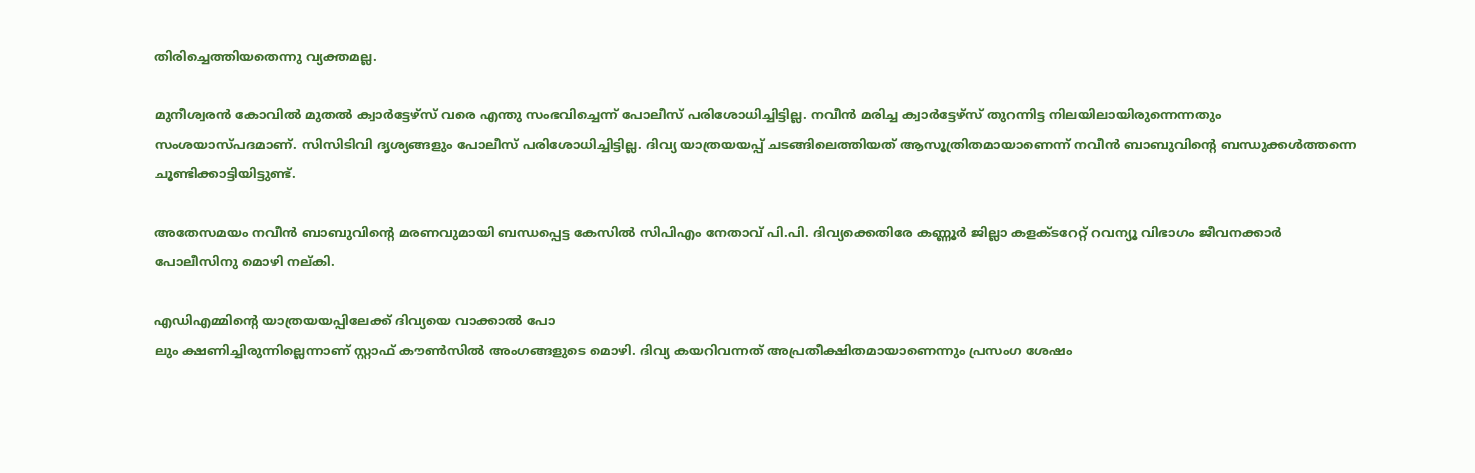തിരിച്ചെത്തിയതെന്നു വ്യക്തമല്ല.

മുനീശ്വരന്‍ കോവില്‍ മുതല്‍ ക്വാര്‍ട്ടേഴ്‌സ് വരെ എന്തു സംഭവിച്ചെന്ന് പോലീസ് പരിശോധിച്ചിട്ടില്ല. നവീന്‍ മരിച്ച ക്വാര്‍ട്ടേഴ്‌സ് തുറന്നിട്ട നിലയിലായിരുന്നെന്നതും സംശയാസ്പദമാണ്. സിസിടിവി ദൃശ്യങ്ങളും പോലീസ് പരിശോധിച്ചിട്ടില്ല. ദിവ്യ യാത്രയയപ്പ് ചടങ്ങിലെത്തിയത് ആസൂത്രിതമായാണെന്ന് നവീന്‍ ബാബുവിന്റെ ബന്ധുക്കള്‍ത്തന്നെ ചൂണ്ടിക്കാട്ടിയിട്ടുണ്ട്.

അതേസമയം നവീന്‍ ബാബുവിന്റെ മരണവുമായി ബന്ധപ്പെട്ട കേസില്‍ സിപിഎം നേതാവ് പി.പി. ദിവ്യക്കെതിരേ കണ്ണൂര്‍ ജില്ലാ കളക്ടറേറ്റ് റവന്യൂ വിഭാഗം ജീവനക്കാര്‍ പോലീസിനു മൊഴി നല്കി.

എഡിഎമ്മിന്റെ യാത്രയയപ്പിലേക്ക് ദിവ്യയെ വാക്കാല്‍ പോ
ലും ക്ഷണിച്ചിരുന്നില്ലെന്നാണ് സ്റ്റാഫ് കൗണ്‍സില്‍ അംഗങ്ങളുടെ മൊഴി. ദിവ്യ കയറിവന്നത് അപ്രതീക്ഷിതമായാണെന്നും പ്രസംഗ ശേഷം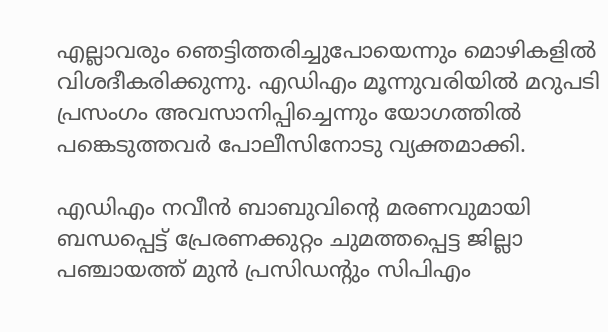എല്ലാവരും ഞെട്ടിത്തരിച്ചുപോയെന്നും മൊഴികളില്‍ വിശദീകരിക്കുന്നു. എഡിഎം മൂന്നുവരിയില്‍ മറുപടി പ്രസംഗം അവസാനിപ്പിച്ചെന്നും യോഗത്തില്‍ പങ്കെടുത്തവര്‍ പോലീസിനോടു വ്യക്തമാക്കി.

എഡിഎം നവീന്‍ ബാബുവിന്റെ മരണവുമായി ബന്ധപ്പെട്ട് പ്രേരണക്കുറ്റം ചുമത്തപ്പെട്ട ജില്ലാ പഞ്ചായത്ത് മുന്‍ പ്രസിഡന്റും സിപിഎം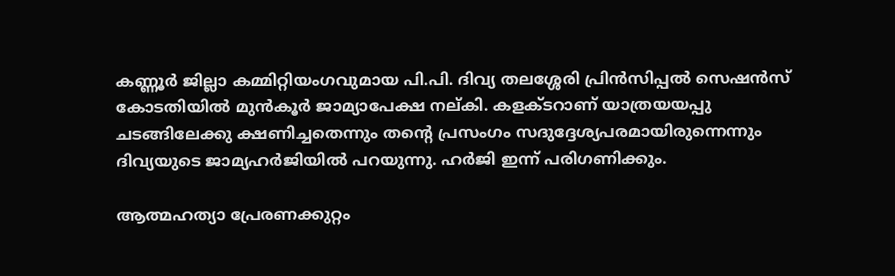കണ്ണൂര്‍ ജില്ലാ കമ്മിറ്റിയംഗവുമായ പി.പി. ദിവ്യ തലശ്ശേരി പ്രിന്‍സിപ്പല്‍ സെഷന്‍സ് കോടതിയില്‍ മുന്‍കൂര്‍ ജാമ്യാപേക്ഷ നല്കി. കളക്ടറാണ് യാത്രയയപ്പു ചടങ്ങിലേക്കു ക്ഷണിച്ചതെന്നും തന്റെ പ്രസംഗം സദുദ്ദേശ്യപരമായിരുന്നെന്നും ദിവ്യയുടെ ജാമ്യഹര്‍ജിയില്‍ പറയുന്നു. ഹര്‍ജി ഇന്ന് പരിഗണിക്കും.

ആത്മഹത്യാ പ്രേരണക്കുറ്റം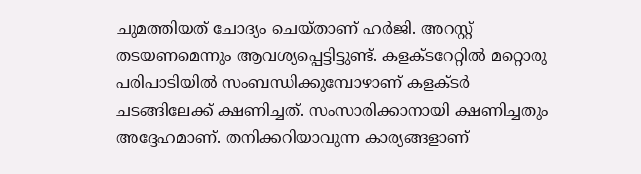ചുമത്തിയത് ചോദ്യം ചെയ്താണ് ഹര്‍ജി. അറസ്റ്റ് തടയണമെന്നും ആവശ്യപ്പെട്ടിട്ടുണ്ട്. കളക്ടറേറ്റില്‍ മറ്റൊരു പരിപാടിയില്‍ സംബന്ധിക്കുമ്പോഴാണ് കളക്ടര്‍ ചടങ്ങിലേക്ക് ക്ഷണിച്ചത്. സംസാരിക്കാനായി ക്ഷണിച്ചതും അദ്ദേഹമാണ്. തനിക്കറിയാവുന്ന കാര്യങ്ങളാണ്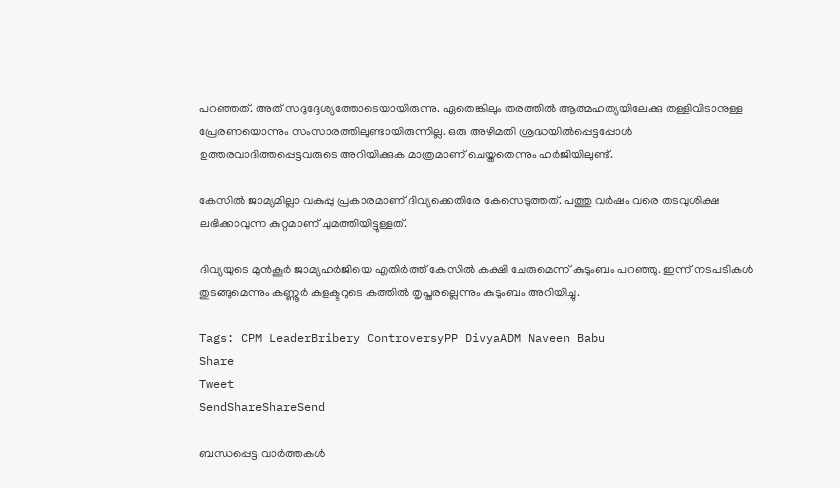പറഞ്ഞത്. അത് സദുദ്ദേശ്യത്തോടെയായിരുന്നു. ഏതെങ്കിലും തരത്തില്‍ ആത്മഹത്യയിലേക്കു തള്ളിവിടാനുള്ള പ്രേരണയൊന്നും സംസാരത്തിലുണ്ടായിരുന്നില്ല. ഒരു അഴിമതി ശ്രദ്ധയില്‍പ്പെട്ടപ്പോള്‍ ഉത്തരവാദിത്തപ്പെട്ടവരുടെ അറിയിക്കുക മാത്രമാണ് ചെയ്തതെന്നും ഹര്‍ജിയിലുണ്ട്.

കേസില്‍ ജാമ്യമില്ലാ വകുപ്പു പ്രകാരമാണ് ദിവ്യക്കെതിരേ കേസെടുത്തത്. പത്തു വര്‍ഷം വരെ തടവുശിക്ഷ ലഭിക്കാവുന്ന കുറ്റമാണ് ചുമത്തിയിട്ടുള്ളത്.

ദിവ്യയുടെ മുന്‍കൂര്‍ ജാമ്യഹര്‍ജിയെ എതിര്‍ത്ത് കേസില്‍ കക്ഷി ചേരുമെന്ന് കുടുംബം പറഞ്ഞു. ഇന്ന് നടപടികള്‍ തുടങ്ങുമെന്നും കണ്ണൂര്‍ കളക്ടറുടെ കത്തില്‍ തൃപ്തരല്ലെന്നും കുടുംബം അറിയിച്ചു.

Tags: CPM LeaderBribery ControversyPP DivyaADM Naveen Babu
Share
Tweet
SendShareShareSend

ബന്ധപ്പെട്ട വാര്‍ത്തകള്‍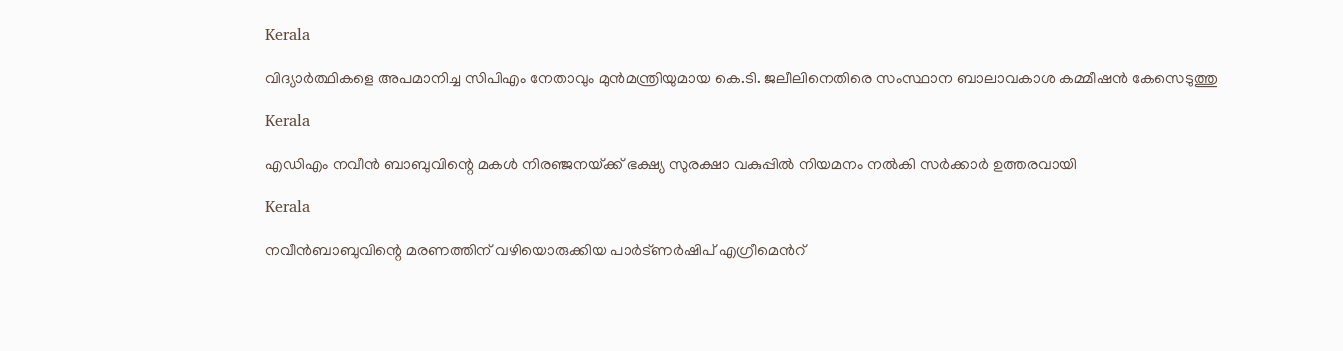Kerala

വിദ്യാര്‍ത്ഥികളെ അപമാനിച്ച സിപിഎം നേതാവും മുന്‍മന്ത്രിയുമായ കെ.ടി. ജലീലിനെതിരെ സംസ്ഥാന ബാലാവകാശ കമ്മീഷന്‍ കേസെടുത്തു

Kerala

എഡിഎം നവീന്‍ ബാബുവിന്റെ മകള്‍ നിരഞ്ജനയ്‌ക്ക് ഭക്ഷ്യ സുരക്ഷാ വകുപ്പില്‍ നിയമനം നല്‍കി സര്‍ക്കാര്‍ ഉത്തരവായി

Kerala

നവീന്‍ബാബുവിന്റെ മരണത്തിന് വഴിയൊരുക്കിയ പാര്‍ട്ണര്‍ഷിപ് എഗ്രീമെന്‍റ്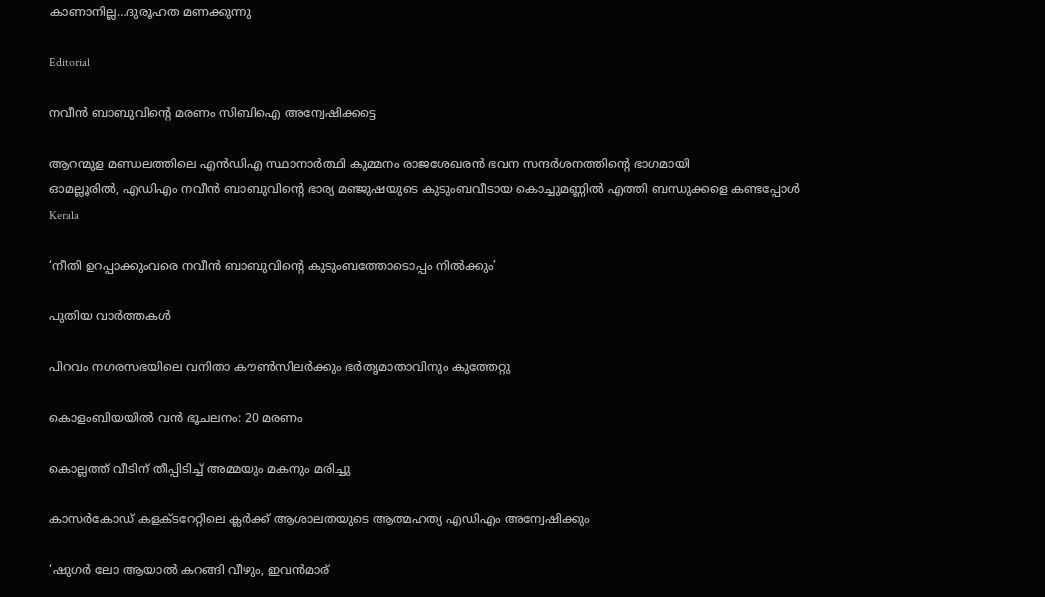കാണാനില്ല…ദുരൂഹത മണക്കുന്നു

Editorial

നവീന്‍ ബാബുവിന്റെ മരണം സിബിഐ അന്വേഷിക്കട്ടെ

ആറന്മുള മണ്ഡലത്തിലെ എന്‍ഡിഎ സ്ഥാനാര്‍ത്ഥി കുമ്മനം രാജശേഖരന്‍ ഭവന സന്ദര്‍ശനത്തിന്റെ ഭാഗമായി
ഓമല്ലൂരില്‍, എഡിഎം നവീന്‍ ബാബുവിന്റെ ഭാര്യ മഞ്ജുഷയുടെ കുടുംബവീടായ കൊച്ചുമണ്ണില്‍ എത്തി ബന്ധുക്കളെ കണ്ടപ്പോള്‍
Kerala

‘നീതി ഉറപ്പാക്കുംവരെ നവീന്‍ ബാബുവിന്റെ കുടുംബത്തോടൊപ്പം നില്‍ക്കും’

പുതിയ വാര്‍ത്തകള്‍

പിറവം നഗരസഭയിലെ വനിതാ കൗണ്‍സിലര്‍ക്കും ഭര്‍തൃമാതാവിനും കുത്തേറ്റു

കൊളംബിയയില്‍ വന്‍ ഭൂചലനം: 20 മരണം

കൊല്ലത്ത് വീടിന് തീപ്പിടിച്ച് അമ്മയും മകനും മരിച്ചു

കാസര്‍കോഡ് കളക്ടറേറ്റിലെ ക്ലര്‍ക്ക് ആശാലതയുടെ ആത്മഹത്യ എഡിഎം അന്വേഷിക്കും

‘ഷുഗര്‍ ലോ ആയാല്‍ കറങ്ങി വീഴും, ഇവന്‍മാര്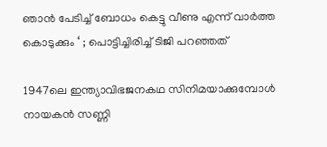ഞാന്‍ പേടിച്ച് ബോധം കെട്ടു വീണു എന്ന് വാര്‍ത്ത കൊടുക്കും ‘ ; പൊട്ടിച്ചിരിച്ച് ടിജി പറഞ്ഞത്

1947ലെ ഇന്ത്യാവിഭജനകഥ സിനിമയാക്കുമ്പോള്‍ നായകന്‍ സണ്ണി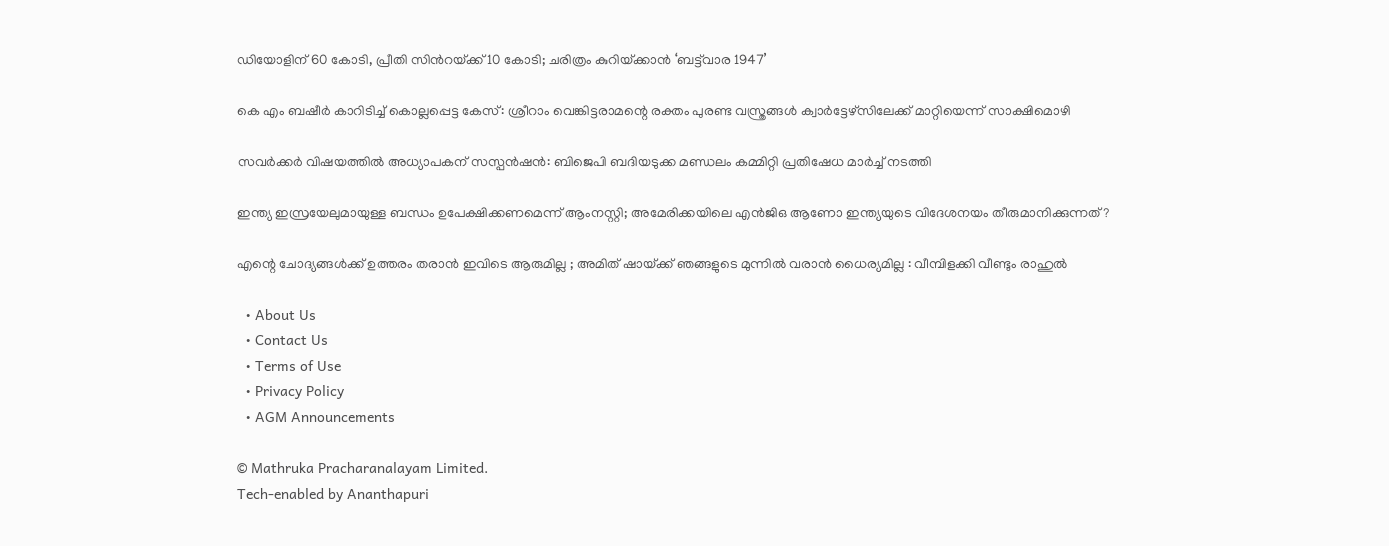ഡിയോളിന് 60 കോടി, പ്രീതി സിന്‍റയ്‌ക്ക് 10 കോടി; ചരിത്രം കുറിയ്‌ക്കാന്‍ ‘ബട്ട്‌വാര 1947’

കെ എം ബഷീര്‍ കാറിടിച്ച് കൊല്ലപ്പെട്ട കേസ്: ശ്രീറാം വെങ്കിട്ടരാമന്റെ രക്തം പുരണ്ട വസ്ത്രങ്ങള്‍ ക്വാര്‍ട്ടേഴ്‌സിലേക്ക് മാറ്റിയെന്ന് സാക്ഷിമൊഴി

സവര്‍ക്കര്‍ വിഷയത്തില്‍ അധ്യാപകന് സസ്പന്‍ഷന്‍: ബിജെപി ബദിയടുക്ക മണ്ഡലം കമ്മിറ്റി പ്രതിഷേധ മാര്‍ച്ച് നടത്തി

ഇന്ത്യ ഇസ്രയേലുമായുള്ള ബന്ധം ഉപേക്ഷിക്കണമെന്ന് ആംനസ്റ്റി; അമേരിക്കയിലെ എന്‍ജിഒ ആണോ ഇന്ത്യയുടെ വിദേശനയം തീരുമാനിക്കുന്നത്?

എന്റെ ചോദ്യങ്ങൾക്ക് ഉത്തരം തരാൻ ഇവിടെ ആരുമില്ല ; അമിത് ഷായ്‌ക്ക് ഞങ്ങളുടെ മുന്നിൽ വരാൻ ധൈര്യമില്ല : വീമ്പിളക്കി വീണ്ടും രാഹുൽ

  • About Us
  • Contact Us
  • Terms of Use
  • Privacy Policy
  • AGM Announcements

© Mathruka Pracharanalayam Limited.
Tech-enabled by Ananthapuri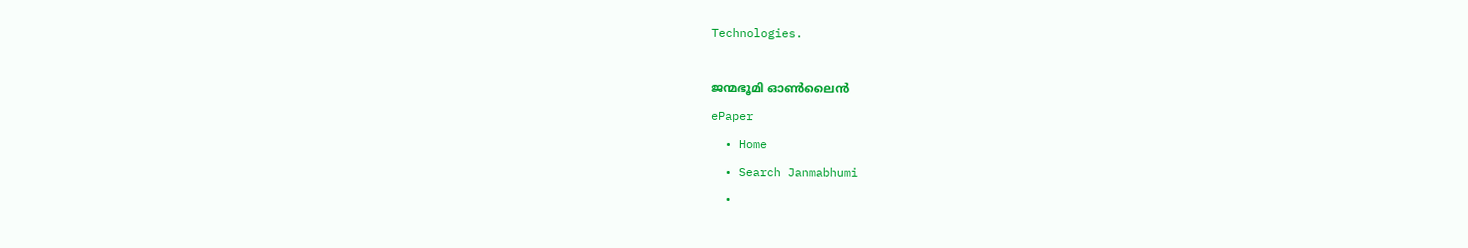Technologies.

ജന്മഭൂമി ഓണ്‍ലൈന്‍
ePaper
  • Home
  • Search Janmabhumi
  •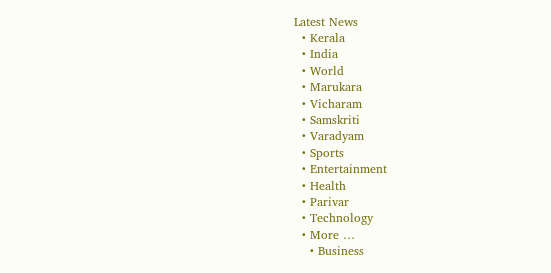Latest News
  • Kerala
  • India
  • World
  • Marukara
  • Vicharam
  • Samskriti
  • Varadyam
  • Sports
  • Entertainment
  • Health
  • Parivar
  • Technology
  • More …
    • Business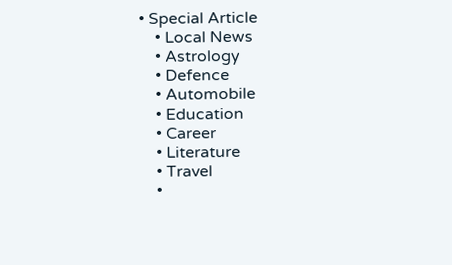• Special Article
    • Local News
    • Astrology
    • Defence
    • Automobile
    • Education
    • Career
    • Literature
    • Travel
    •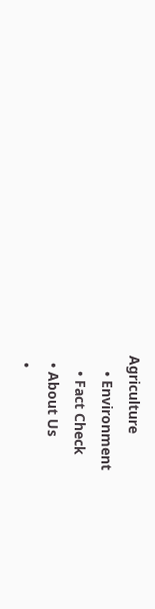Agriculture
    • Environment
    • Fact Check
  • About Us
  •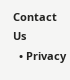Contact Us
  • Privacy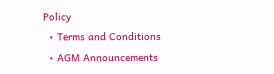Policy
  • Terms and Conditions
  • AGM Announcements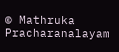© Mathruka Pracharanalayam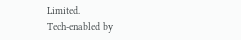Limited.
Tech-enabled by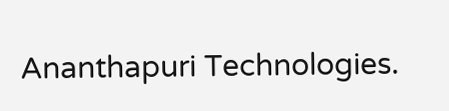Ananthapuri Technologies.